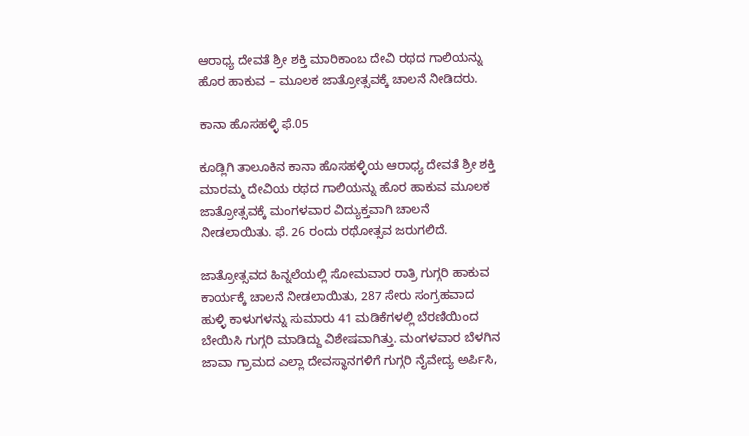ಆರಾಧ್ಯ ದೇವತೆ ಶ್ರೀ ಶಕ್ತಿ ಮಾರಿಕಾಂಬ ದೇವಿ ರಥದ ಗಾಲಿಯನ್ನು ಹೊರ ಹಾಕುವ – ಮೂಲಕ ಜಾತ್ರೋತ್ಸವಕ್ಕೆ ಚಾಲನೆ ನೀಡಿದರು.

ಕಾನಾ ಹೊಸಹಳ್ಳಿ ಫೆ.05

ಕೂಡ್ಲಿಗಿ ತಾಲೂಕಿನ ಕಾನಾ ಹೊಸಹಳ್ಳಿಯ ಆರಾಧ್ಯ ದೇವತೆ ಶ್ರೀ ಶಕ್ತಿ ಮಾರಮ್ಮ ದೇವಿಯ ರಥದ ಗಾಲಿಯನ್ನು ಹೊರ ಹಾಕುವ ಮೂಲಕ ಜಾತ್ರೋತ್ಸವಕ್ಕೆ ಮಂಗಳವಾರ ವಿದ್ಯುಕ್ತವಾಗಿ ಚಾಲನೆ ನೀಡಲಾಯಿತು. ಫೆ. 26 ರಂದು ರಥೋತ್ಸವ ಜರುಗಲಿದೆ.

ಜಾತ್ರೋತ್ಸವದ ಹಿನ್ನಲೆಯಲ್ಲಿ ಸೋಮವಾರ ರಾತ್ರಿ ಗುಗ್ಗರಿ ಹಾಕುವ ಕಾರ್ಯಕ್ಕೆ ಚಾಲನೆ ನೀಡಲಾಯಿತು, 287 ಸೇರು ಸಂಗ್ರಹವಾದ ಹುಳ್ಳಿ ಕಾಳುಗಳನ್ನು ಸುಮಾರು 41 ಮಡಿಕೆಗಳಲ್ಲಿ ಬೆರಣಿಯಿಂದ ಬೇಯಿಸಿ ಗುಗ್ಗರಿ ಮಾಡಿದ್ದು ವಿಶೇಷವಾಗಿತ್ತು. ಮಂಗಳವಾರ ಬೆಳಗಿನ ಜಾವಾ ಗ್ರಾಮದ ಎಲ್ಲಾ ದೇವಸ್ಥಾನಗಳಿಗೆ ಗುಗ್ಗರಿ ನೈವೇದ್ಯ ಅರ್ಪಿಸಿ,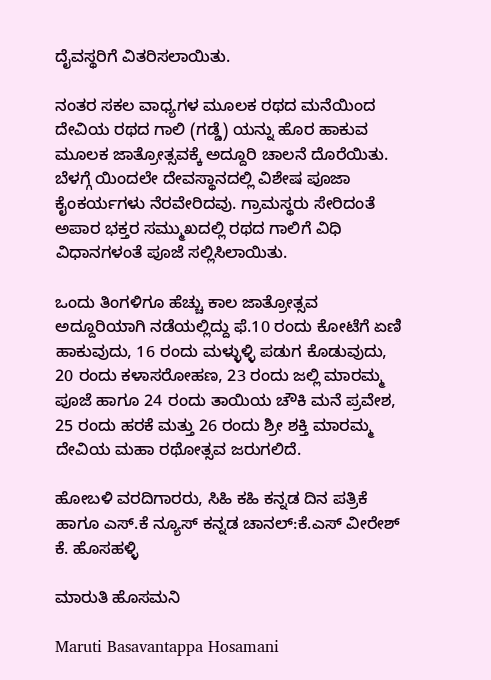ದೈವಸ್ಥರಿಗೆ ವಿತರಿಸಲಾಯಿತು.

ನಂತರ ಸಕಲ ವಾಧ್ಯಗಳ ಮೂಲಕ ರಥದ ಮನೆಯಿಂದ ದೇವಿಯ ರಥದ ಗಾಲಿ (ಗಡ್ಡೆ) ಯನ್ನು ಹೊರ ಹಾಕುವ ಮೂಲಕ ಜಾತ್ರೋತ್ಸವಕ್ಕೆ ಅದ್ದೂರಿ ಚಾಲನೆ ದೊರೆಯಿತು. ಬೆಳಗ್ಗೆ ಯಿಂದಲೇ ದೇವಸ್ಥಾನದಲ್ಲಿ ವಿಶೇಷ ಪೂಜಾ ಕೈಂಕರ್ಯಗಳು ನೆರವೇರಿದವು. ಗ್ರಾಮಸ್ಥರು ಸೇರಿದಂತೆ ಅಪಾರ ಭಕ್ತರ ಸಮ್ಮುಖದಲ್ಲಿ ರಥದ ಗಾಲಿಗೆ ವಿಧಿ ವಿಧಾನಗಳಂತೆ ಪೂಜೆ ಸಲ್ಲಿಸಿಲಾಯಿತು.

ಒಂದು ತಿಂಗಳಿಗೂ ಹೆಚ್ಚು ಕಾಲ ಜಾತ್ರೋತ್ಸವ ಅದ್ದೂರಿಯಾಗಿ ನಡೆಯಲ್ಲಿದ್ದು ಫೆ.10 ರಂದು ಕೋಟೆಗೆ ಏಣಿ ಹಾಕುವುದು, 16 ರಂದು ಮಳ್ಳುಳ್ಳಿ ಪಡುಗ ಕೊಡುವುದು, 20 ರಂದು ಕಳಾಸರೋಹಣ, 23 ರಂದು ಜಲ್ಲಿ ಮಾರಮ್ಮ ಪೂಜೆ ಹಾಗೂ 24 ರಂದು ತಾಯಿಯ ಚೌಕಿ ಮನೆ ಪ್ರವೇಶ, 25 ರಂದು ಹರಕೆ ಮತ್ತು 26 ರಂದು ಶ್ರೀ ಶಕ್ತಿ ಮಾರಮ್ಮ ದೇವಿಯ ಮಹಾ ರಥೋತ್ಸವ ಜರುಗಲಿದೆ.

ಹೋಬಳಿ ವರದಿಗಾರರು, ಸಿಹಿ ಕಹಿ ಕನ್ನಡ ದಿನ ಪತ್ರಿಕೆ ಹಾಗೂ ಎಸ್.ಕೆ ನ್ಯೂಸ್ ಕನ್ನಡ ಚಾನಲ್:ಕೆ.ಎಸ್ ವೀರೇಶ್ ಕೆ. ಹೊಸಹಳ್ಳಿ

ಮಾರುತಿ ಹೊಸಮನಿ

Maruti Basavantappa Hosamani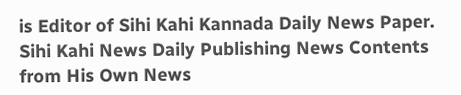is Editor of Sihi Kahi Kannada Daily News Paper. Sihi Kahi News Daily Publishing News Contents from His Own News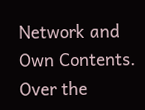Network and Own Contents. Over the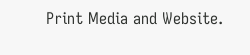Print Media and Website.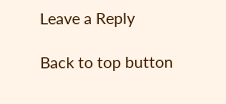Leave a Reply

Back to top button